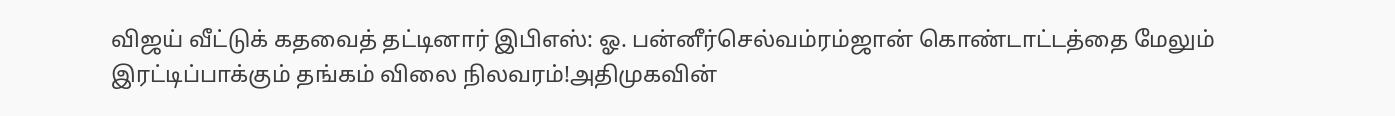விஜய் வீட்டுக் கதவைத் தட்டினார் இபிஎஸ்: ஓ. பன்னீர்செல்வம்ரம்ஜான் கொண்டாட்டத்தை மேலும் இரட்டிப்பாக்கும் தங்கம் விலை நிலவரம்!அதிமுகவின்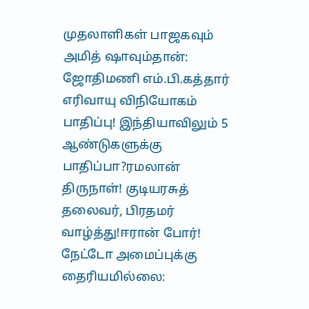முதலாளிகள் பாஜகவும் அமித் ஷாவும்தான்: ஜோதிமணி எம்.பி.கத்தார் எரிவாயு விநியோகம் பாதிப்பு! இந்தியாவிலும் 5 ஆண்டுகளுக்கு பாதிப்பா?ரமலான் திருநாள்! குடியரசுத் தலைவர், பிரதமர் வாழ்த்து!ஈரான் போர்! நேட்டோ அமைப்புக்கு தைரியமில்லை: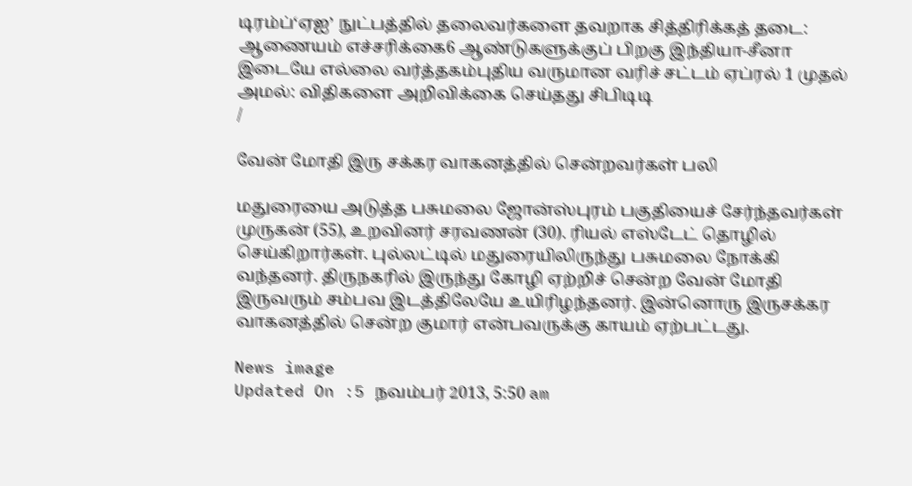டிரம்ப்‘ஏஐ’ நுட்பத்தில் தலைவர்களை தவறாக சித்திரிக்கத் தடை: ஆணையம் எச்சரிக்கை6 ஆண்டுகளுக்குப் பிறகு இந்தியா-சீனா இடையே எல்லை வர்த்தகம்புதிய வருமான வரிச் சட்டம் ஏப்ரல் 1 முதல் அமல்: விதிகளை அறிவிக்கை செய்தது சிபிடிடி
/

வேன் மோதி இரு சக்கர வாகனத்தில் சென்றவர்கள் பலி

மதுரையை அடுத்த பசுமலை ஜோன்ஸ்புரம் பகுதியைச் சேர்ந்தவர்கள் முருகன் (55), உறவினர் சரவணன் (30). ரியல் எஸ்டேட் தொழில் செய்கிறார்கள். புல்லட்டில் மதுரையிலிருந்து பசுமலை நோக்கி வந்தனர். திருநகரில் இருந்து கோழி ஏற்றிச் சென்ற வேன் மோதி இருவரும் சம்பவ இடத்திலேயே உயிரிழந்தனர். இன்னொரு இருசக்கர வாகனத்தில் சென்ற குமார் என்பவருக்கு காயம் ஏற்பட்டது.

News image
Updated On :5 நவம்பர் 2013, 5:50 am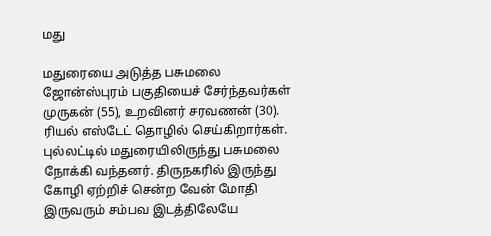மது

மதுரையை அடுத்த பசுமலை ஜோன்ஸ்புரம் பகுதியைச் சேர்ந்தவர்கள் முருகன் (55), உறவினர் சரவணன் (30). ரியல் எஸ்டேட் தொழில் செய்கிறார்கள். புல்லட்டில் மதுரையிலிருந்து பசுமலை நோக்கி வந்தனர். திருநகரில் இருந்து கோழி ஏற்றிச் சென்ற வேன் மோதி இருவரும் சம்பவ இடத்திலேயே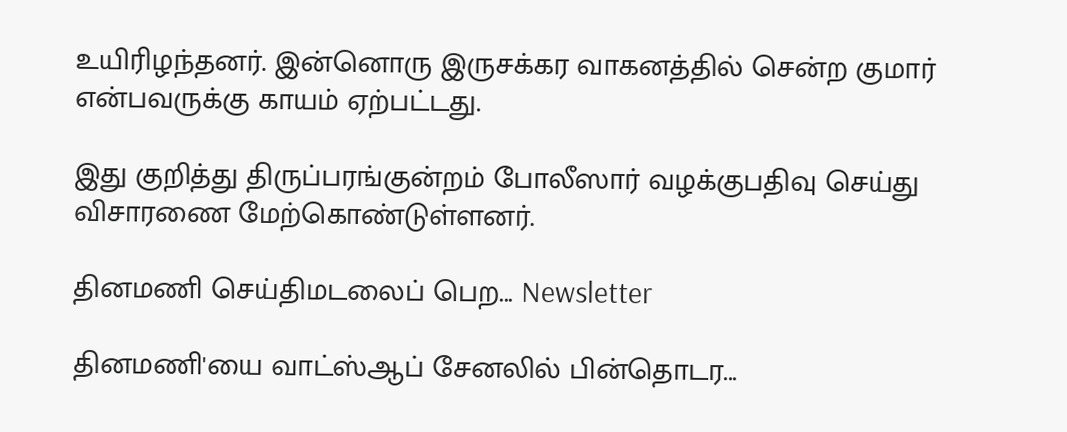உயிரிழந்தனர். இன்னொரு இருசக்கர வாகனத்தில் சென்ற குமார் என்பவருக்கு காயம் ஏற்பட்டது.

இது குறித்து திருப்பரங்குன்றம் போலீஸார் வழக்குபதிவு செய்து விசாரணை மேற்கொண்டுள்ளனர்.

தினமணி செய்திமடலைப் பெற... Newsletter

தினமணி'யை வாட்ஸ்ஆப் சேனலில் பின்தொடர...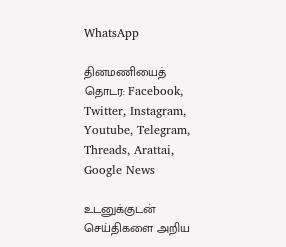WhatsApp

தினமணியைத் தொடர: Facebook, Twitter, Instagram, Youtube, Telegram, Threads, Arattai, Google News

உடனுக்குடன் செய்திகளை அறிய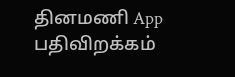தினமணி App பதிவிறக்கம்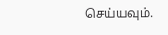செய்யவும்.